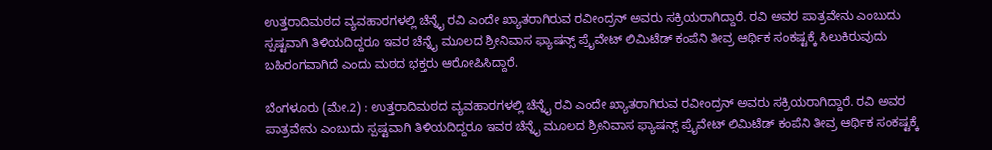ಉತ್ತರಾದಿಮಠದ ವ್ಯವಹಾರಗಳಲ್ಲಿ ಚೆನ್ನೈ ರವಿ ಎಂದೇ ಖ್ಯಾತರಾಗಿರುವ ರವೀಂದ್ರನ್ ಅವರು ಸಕ್ರಿಯರಾಗಿದ್ದಾರೆ. ರವಿ ಅವರ ಪಾತ್ರವೇನು ಎಂಬುದು ಸ್ಪಷ್ಟವಾಗಿ ತಿಳಿಯದಿದ್ದರೂ ಇವರ ಚೆನ್ನೈ ಮೂಲದ ಶ್ರೀನಿವಾಸ ಫ್ಯಾಷನ್ಸ್‌ ಪ್ರೈವೇಟ್‌ ಲಿಮಿಟೆಡ್‌ ಕಂಪೆನಿ ತೀವ್ರ ಆರ್ಥಿಕ ಸಂಕಷ್ಟಕ್ಕೆ ಸಿಲುಕಿರುವುದು ಬಹಿರಂಗವಾಗಿದೆ ಎಂದು ಮಠದ ಭಕ್ತರು ಆರೋಪಿಸಿದ್ದಾರೆ.

ಬೆಂಗಳೂರು (ಮೇ.2) : ಉತ್ತರಾದಿಮಠದ ವ್ಯವಹಾರಗಳಲ್ಲಿ ಚೆನ್ನೈ ರವಿ ಎಂದೇ ಖ್ಯಾತರಾಗಿರುವ ರವೀಂದ್ರನ್ ಅವರು ಸಕ್ರಿಯರಾಗಿದ್ದಾರೆ. ರವಿ ಅವರ ಪಾತ್ರವೇನು ಎಂಬುದು ಸ್ಪಷ್ಟವಾಗಿ ತಿಳಿಯದಿದ್ದರೂ ಇವರ ಚೆನ್ನೈ ಮೂಲದ ಶ್ರೀನಿವಾಸ ಫ್ಯಾಷನ್ಸ್‌ ಪ್ರೈವೇಟ್‌ ಲಿಮಿಟೆಡ್‌ ಕಂಪೆನಿ ತೀವ್ರ ಆರ್ಥಿಕ ಸಂಕಷ್ಟಕ್ಕೆ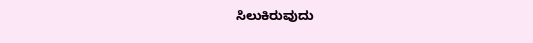ಸಿಲುಕಿರುವುದು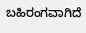ಬಹಿರಂಗವಾಗಿದೆ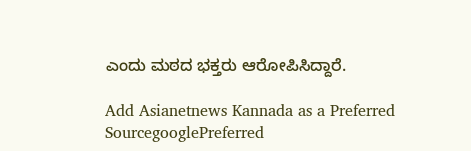ಎಂದು ಮಠದ ಭಕ್ತರು ಆರೋಪಿಸಿದ್ದಾರೆ.

Add Asianetnews Kannada as a Preferred SourcegooglePreferred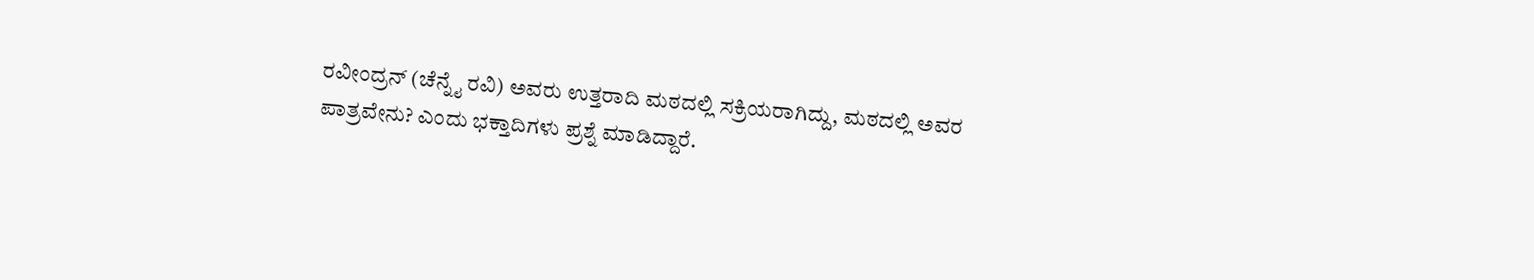ರವೀಂದ್ರನ್ (ಚೆನ್ನೈ ರವಿ) ಅವರು ಉತ್ತರಾದಿ ಮಠದಲ್ಲಿ ಸಕ್ರಿಯರಾಗಿದ್ದು, ಮಠದಲ್ಲಿ ಅವರ ಪಾತ್ರವೇನು? ಎಂದು ಭಕ್ತಾದಿಗಳು ಪ್ರಶ್ನೆ ಮಾಡಿದ್ದಾರೆ.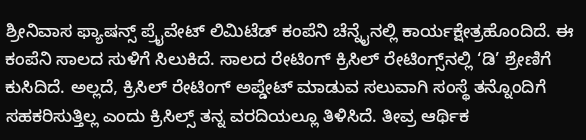ಶ್ರೀನಿವಾಸ ಫ್ಯಾಷನ್ಸ್‌ ಪ್ರೈವೇಟ್‌ ಲಿಮಿಟೆಡ್‌ ಕಂಪೆನಿ ಚೆನ್ನೈನಲ್ಲಿ ಕಾರ್ಯಕ್ಷೇತ್ರಹೊಂದಿದೆ. ಈ ಕಂಪೆನಿ ಸಾಲದ ಸುಳಿಗೆ ಸಿಲುಕಿದೆ. ಸಾಲದ ರೇಟಿಂಗ್‌ ಕ್ರಿಸಿಲ್‌ ರೇಟಿಂಗ್ಸ್‌ನಲ್ಲಿ ‘ಡಿ’ ಶ್ರೇಣಿಗೆ ಕುಸಿದಿದೆ. ಅಲ್ಲದೆ, ಕ್ರಿಸಿಲ್‌ ರೇಟಿಂಗ್ ಅಪ್ಡೇಟ್‌ ಮಾಡುವ ಸಲುವಾಗಿ ಸಂಸ್ಥೆ ತನ್ನೊಂದಿಗೆ ಸಹಕರಿಸುತ್ತಿಲ್ಲ ಎಂದು ಕ್ರಿಸಿಲ್ಸ್‌ ತನ್ನ ವರದಿಯಲ್ಲೂ ತಿಳಿಸಿದೆ. ತೀವ್ರ ಆರ್ಥಿಕ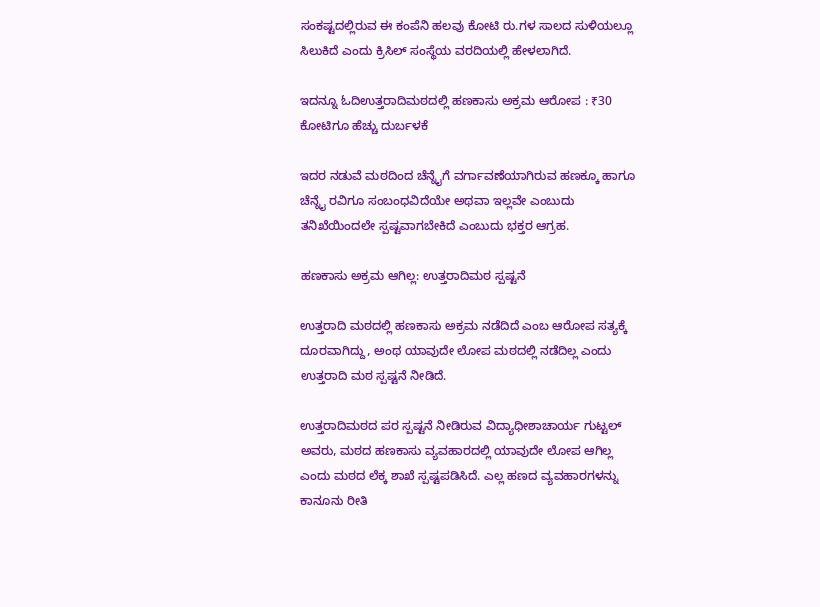ಸಂಕಷ್ಟದಲ್ಲಿರುವ ಈ ಕಂಪೆನಿ ಹಲವು ಕೋಟಿ ರು.ಗಳ ಸಾಲದ ಸುಳಿಯಲ್ಲೂ ಸಿಲುಕಿದೆ ಎಂದು ಕ್ರಿಸಿಲ್‌ ಸಂಸ್ಥೆಯ ವರದಿಯಲ್ಲಿ ಹೇಳಲಾಗಿದೆ.

ಇದನ್ನೂ ಓದಿಉತ್ತರಾದಿಮಠದಲ್ಲಿ ಹಣಕಾಸು ಅಕ್ರಮ ಆರೋಪ : ₹30 ಕೋಟಿಗೂ ಹೆಚ್ಚು ದುರ್ಬಳಕೆ

ಇದರ ನಡುವೆ ಮಠದಿಂದ ಚೆನ್ನೈಗೆ ವರ್ಗಾವಣೆಯಾಗಿರುವ ಹಣಕ್ಕೂ ಹಾಗೂ ಚೆನ್ನೈ ರವಿಗೂ ಸಂಬಂಧವಿದೆಯೇ ಅಥವಾ ಇಲ್ಲವೇ ಎಂಬುದು ತನಿಖೆಯಿಂದಲೇ ಸ್ಪಷ್ಟವಾಗಬೇಕಿದೆ ಎಂಬುದು ಭಕ್ತರ ಆಗ್ರಹ.

ಹಣಕಾಸು ಅಕ್ರಮ ಆಗಿಲ್ಲ: ಉತ್ತರಾದಿಮಠ ಸ್ಪಷ್ಟನೆ

ಉತ್ತರಾದಿ ಮಠದಲ್ಲಿ ಹಣಕಾಸು ಅಕ್ರಮ ನಡೆದಿದೆ ಎಂಬ ಆರೋಪ ಸತ್ಯಕ್ಕೆ ದೂರವಾಗಿದ್ದು, ಅಂಥ ಯಾವುದೇ ಲೋಪ ಮಠದಲ್ಲಿ ನಡೆದಿಲ್ಲ ಎಂದು ಉತ್ತರಾದಿ ಮಠ ಸ್ಪಷ್ಟನೆ ನೀಡಿದೆ.

ಉತ್ತರಾದಿಮಠದ ಪರ ಸ್ಪಷ್ಟನೆ ನೀಡಿರುವ ವಿದ್ಯಾಧೀಶಾಚಾರ್ಯ ಗುಟ್ಟಲ್‌ ಅವರು, ಮಠದ ಹಣಕಾಸು ವ್ಯವಹಾರದಲ್ಲಿ ಯಾವುದೇ ಲೋಪ ಆಗಿಲ್ಲ ಎಂದು ಮಠದ ಲೆಕ್ಕ ಶಾಖೆ ಸ್ಪಷ್ಟಪಡಿಸಿದೆ. ಎಲ್ಲ ಹಣದ ವ್ಯವಹಾರಗಳನ್ನು ಕಾನೂನು ರೀತಿ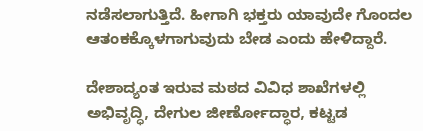ನಡೆಸಲಾಗುತ್ತಿದೆ. ಹೀಗಾಗಿ ಭಕ್ತರು ಯಾವುದೇ ಗೊಂದಲ ಆತಂಕಕ್ಕೊಳಗಾಗುವುದು ಬೇಡ ಎಂದು ಹೇಳಿದ್ದಾರೆ.

ದೇಶಾದ್ಯಂತ ಇರುವ ಮಠದ ವಿವಿಧ ಶಾಖೆಗಳಲ್ಲಿ ಅಭಿವೃದ್ಧಿ, ದೇಗುಲ ಜೀರ್ಣೋದ್ಧಾರ, ಕಟ್ಟಡ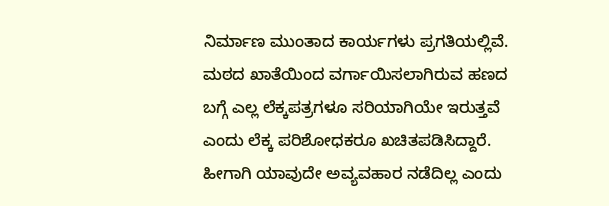ನಿರ್ಮಾಣ ಮುಂತಾದ ಕಾರ್ಯಗಳು ಪ್ರಗತಿಯಲ್ಲಿವೆ. ಮಠದ ಖಾತೆಯಿಂದ ವರ್ಗಾಯಿಸಲಾಗಿರುವ ಹಣದ ಬಗ್ಗೆ ಎಲ್ಲ ಲೆಕ್ಕಪತ್ರಗಳೂ ಸರಿಯಾಗಿಯೇ ಇರುತ್ತವೆ ಎಂದು ಲೆಕ್ಕ ಪರಿಶೋಧಕರೂ ಖಚಿತಪಡಿಸಿದ್ದಾರೆ. ಹೀಗಾಗಿ ಯಾವುದೇ ಅವ್ಯವಹಾರ ನಡೆದಿಲ್ಲ ಎಂದು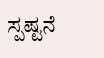ಸ್ಪಷ್ಟನೆ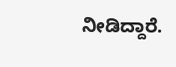ನೀಡಿದ್ದಾರೆ.